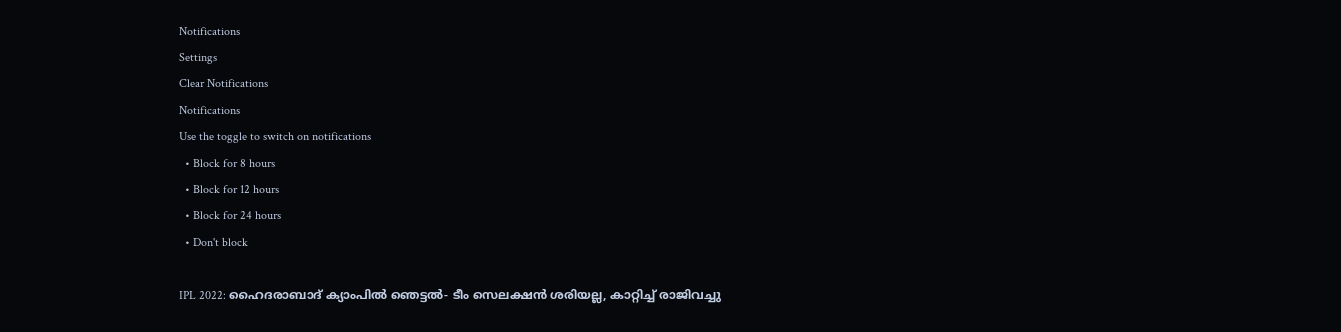Notifications
Settings
Clear Notifications
Notifications
Use the toggle to switch on notifications
  • Block for 8 hours
  • Block for 12 hours
  • Block for 24 hours
  • Don't block

IPL 2022: ഹൈദരാബാദ് ക്യാംപില്‍ ഞെട്ടല്‍- ടീം സെലക്ഷന്‍ ശരിയല്ല, കാറ്റിച്ച് രാജിവച്ചു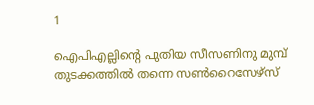1

ഐപിഎല്ലിന്റെ പുതിയ സീസണിനു മുമ്പ് തുടക്കത്തില്‍ തന്നെ സണ്‍റൈസേഴ്‌സ്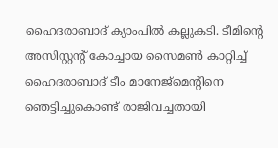ഹൈദരാബാദ് ക്യാംപില്‍ കല്ലുകടി. ടീമിന്റെ അസിസ്റ്റന്റ് കോച്ചായ സൈമണ്‍ കാറ്റിച്ച് ഹൈദരാബാദ് ടീം മാനേജ്‌മെന്റിനെ ഞെട്ടിച്ചുകൊണ്ട് രാജിവച്ചതായി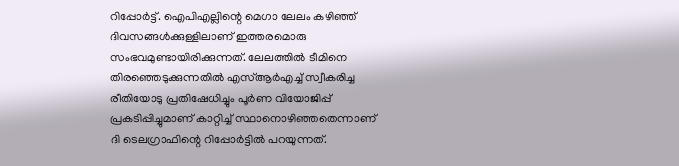റിപ്പോര്‍ട്ട്. ഐപിഎല്ലിന്റെ മെഗാ ലേലം കഴിഞ്ഞ് ദിവസങ്ങള്‍ക്കുള്ളിലാണ് ഇത്തരമൊരു സംഭവമുണ്ടായിരിക്കുന്നത്. ലേലത്തില്‍ ടീമിനെ തിരഞ്ഞെടുക്കുന്നതില്‍ എസ്ആര്‍എച്ച് സ്വീകരിച്ച രീതിയോടു പ്രതിഷേധിച്ചും പൂര്‍ണ വിയോജിപ്പ് പ്രകടിപ്പിച്ചുമാണ് കാറ്റിച്ച് സ്ഥാനൊഴിഞ്ഞതെന്നാണ് ദി ടെലഗ്രാഫിന്റെ റിപ്പോര്‍ട്ടില്‍ പറയുന്നത്.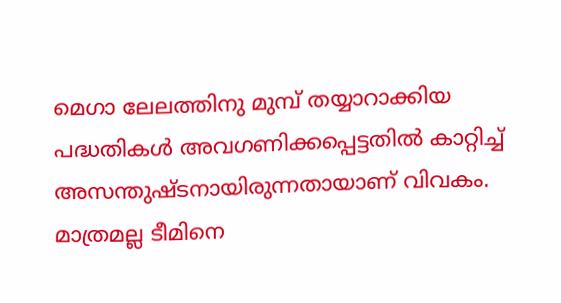മെഗാ ലേലത്തിനു മുമ്പ് തയ്യാറാക്കിയ പദ്ധതികള്‍ അവഗണിക്കപ്പെട്ടതില്‍ കാറ്റിച്ച് അസന്തുഷ്ടനായിരുന്നതായാണ് വിവകം. മാത്രമല്ല ടീമിനെ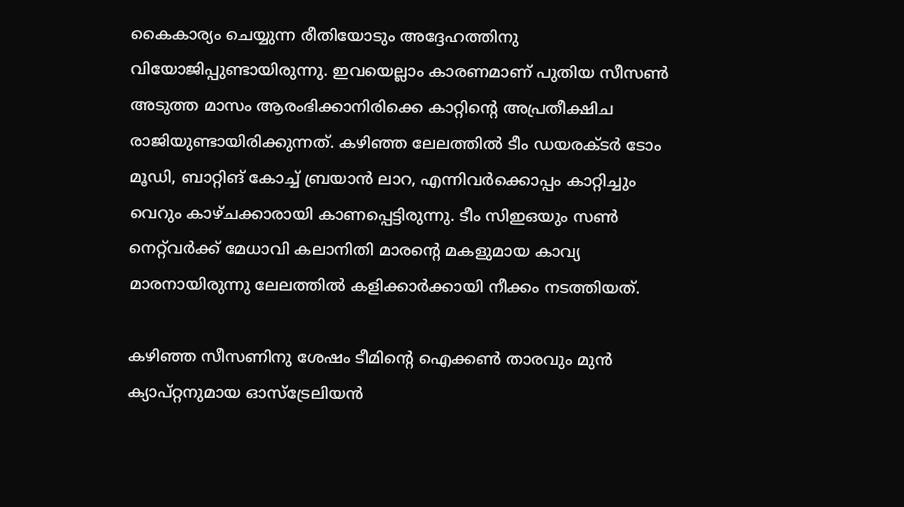കൈകാര്യം ചെയ്യുന്ന രീതിയോടും അദ്ദേഹത്തിനു വിയോജിപ്പുണ്ടായിരുന്നു. ഇവയെല്ലാം കാരണമാണ് പുതിയ സീസണ്‍ അടുത്ത മാസം ആരംഭിക്കാനിരിക്കെ കാറ്റിന്റെ അപ്രതീക്ഷിച രാജിയുണ്ടായിരിക്കുന്നത്. കഴിഞ്ഞ ലേലത്തില്‍ ടീം ഡയരക്ടര്‍ ടോം മൂഡി, ബാറ്റിങ് കോച്ച് ബ്രയാന്‍ ലാറ, എന്നിവര്‍ക്കൊപ്പം കാറ്റിച്ചും വെറും കാഴ്ചക്കാരായി കാണപ്പെട്ടിരുന്നു. ടീം സിഇഒയും സണ്‍ നെറ്റ്‌വര്‍ക്ക് മേധാവി കലാനിതി മാരന്റെ മകളുമായ കാവ്യ മാരനായിരുന്നു ലേലത്തില്‍ കളിക്കാര്‍ക്കായി നീക്കം നടത്തിയത്.

കഴിഞ്ഞ സീസണിനു ശേഷം ടീമിന്റെ ഐക്കണ്‍ താരവും മുന്‍ ക്യാപ്റ്റനുമായ ഓസ്‌ട്രേലിയന്‍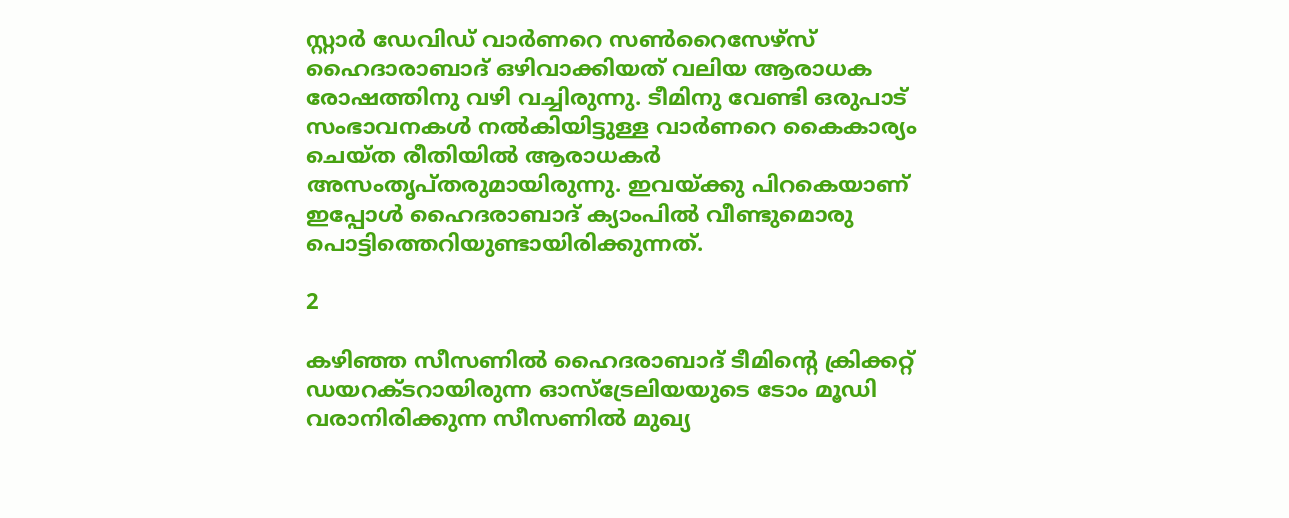സ്റ്റാര്‍ ഡേവിഡ് വാര്‍ണറെ സണ്‍റൈസേഴ്‌സ് ഹൈദാരാബാദ് ഒഴിവാക്കിയത് വലിയ ആരാധക രോഷത്തിനു വഴി വച്ചിരുന്നു. ടീമിനു വേണ്ടി ഒരുപാട് സംഭാവനകള്‍ നല്‍കിയിട്ടുള്ള വാര്‍ണറെ കൈകാര്യം ചെയ്ത രീതിയില്‍ ആരാധകര്‍ അസംതൃപ്തരുമായിരുന്നു. ഇവയ്ക്കു പിറകെയാണ് ഇപ്പോള്‍ ഹൈദരാബാദ് ക്യാംപില്‍ വീണ്ടുമൊരു പൊട്ടിത്തെറിയുണ്ടായിരിക്കുന്നത്.

2

കഴിഞ്ഞ സീസണില്‍ ഹൈദരാബാദ് ടീമിന്റെ ക്രിക്കറ്റ് ഡയറക്ടറായിരുന്ന ഓസ്‌ട്രേലിയയുടെ ടോം മൂഡി വരാനിരിക്കുന്ന സീസണില്‍ മുഖ്യ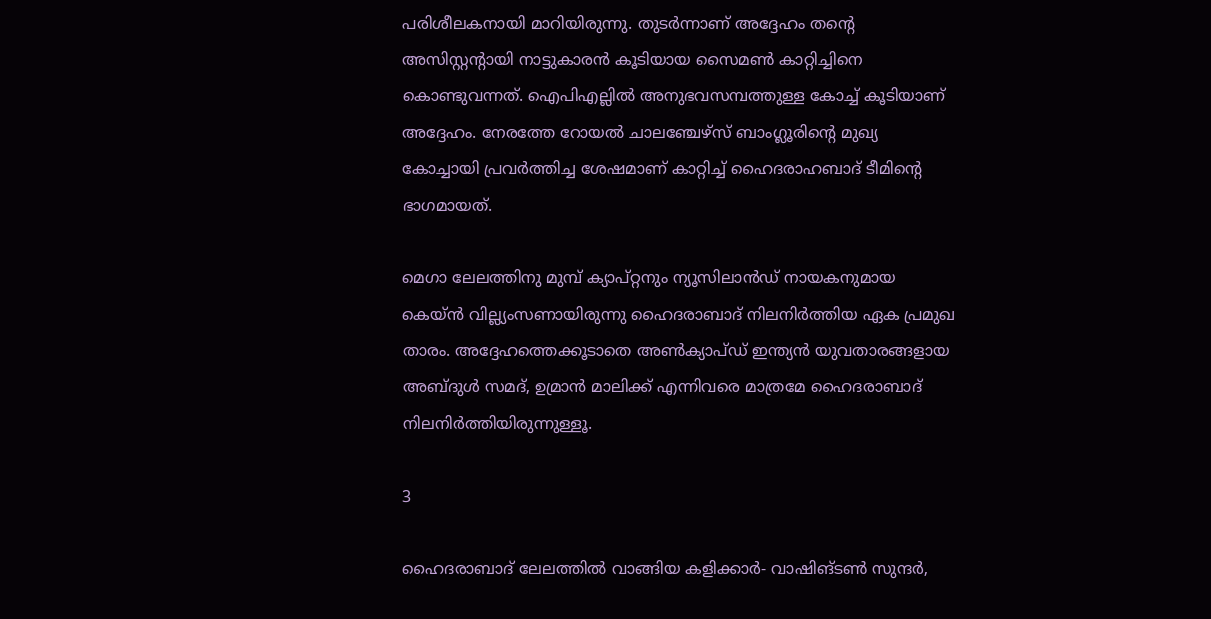പരിശീലകനായി മാറിയിരുന്നു. തുടര്‍ന്നാണ് അദ്ദേഹം തന്റെ അസിസ്റ്റന്റായി നാട്ടുകാരന്‍ കൂടിയായ സൈമണ്‍ കാറ്റിച്ചിനെ കൊണ്ടുവന്നത്. ഐപിഎല്ലില്‍ അനുഭവസമ്പത്തുള്ള കോച്ച് കൂടിയാണ് അദ്ദേഹം. നേരത്തേ റോയല്‍ ചാലഞ്ചേഴ്‌സ് ബാംഗ്ലൂരിന്റെ മുഖ്യ കോച്ചായി പ്രവര്‍ത്തിച്ച ശേഷമാണ് കാറ്റിച്ച് ഹൈദരാഹബാദ് ടീമിന്റെ ഭാഗമായത്.

മെഗാ ലേലത്തിനു മുമ്പ് ക്യാപ്റ്റനും ന്യൂസിലാന്‍ഡ് നായകനുമായ കെയ്ന്‍ വില്ല്യംസണായിരുന്നു ഹൈദരാബാദ് നിലനിര്‍ത്തിയ ഏക പ്രമുഖ താരം. അദ്ദേഹത്തെക്കൂടാതെ അണ്‍ക്യാപ്ഡ് ഇന്ത്യന്‍ യുവതാരങ്ങളായ അബ്ദുള്‍ സമദ്, ഉമ്രാന്‍ മാലിക്ക് എന്നിവരെ മാത്രമേ ഹൈദരാബാദ് നിലനിര്‍ത്തിയിരുന്നുള്ളൂ.

3

ഹൈദരാബാദ് ലേലത്തില്‍ വാങ്ങിയ കളിക്കാര്‍- വാഷിങ്ടണ്‍ സുന്ദര്‍,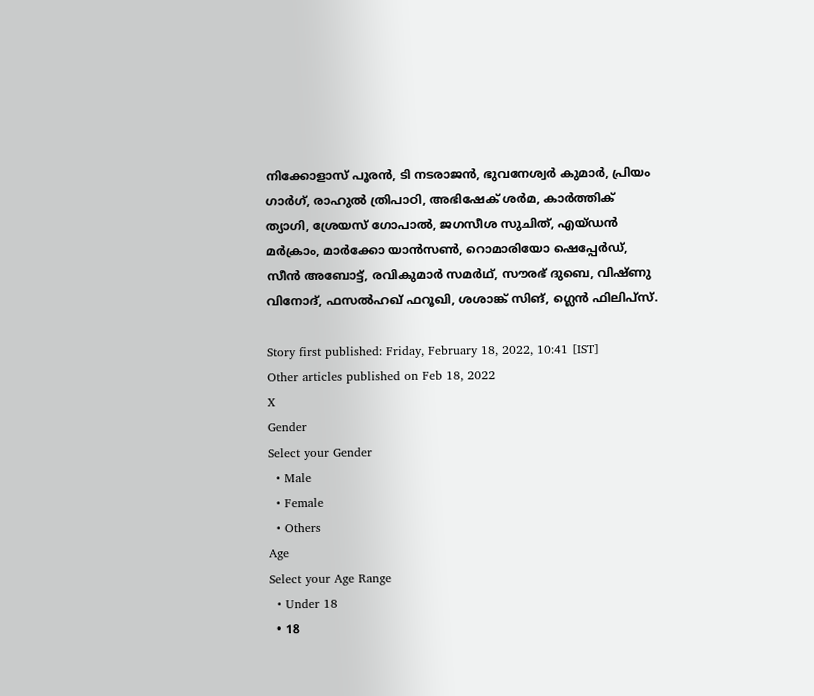നിക്കോളാസ് പൂരന്‍, ടി നടരാജന്‍, ഭുവനേശ്വര്‍ കുമാര്‍, പ്രിയം ഗാര്‍ഗ്, രാഹുല്‍ ത്രിപാഠി, അഭിഷേക് ശര്‍മ, കാര്‍ത്തിക് ത്യാഗി, ശ്രേയസ് ഗോപാല്‍, ജഗസീശ സുചിത്, എയ്ഡന്‍ മര്‍ക്രാം, മാര്‍ക്കോ യാന്‍സണ്‍, റൊമാരിയോ ഷെപ്പേര്‍ഡ്, സീന്‍ അബോട്ട്, രവികുമാര്‍ സമര്‍ഥ്, സൗരഭ് ദുബെ, വിഷ്ണു വിനോദ്, ഫസല്‍ഹഖ് ഫറൂഖി, ശശാങ്ക് സിങ്, ഗ്ലെന്‍ ഫിലിപ്‌സ്.

Story first published: Friday, February 18, 2022, 10:41 [IST]
Other articles published on Feb 18, 2022
X
Gender
Select your Gender
  • Male
  • Female
  • Others
Age
Select your Age Range
  • Under 18
  • 18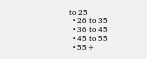to 25
  • 26 to 35
  • 36 to 45
  • 45 to 55
  • 55+